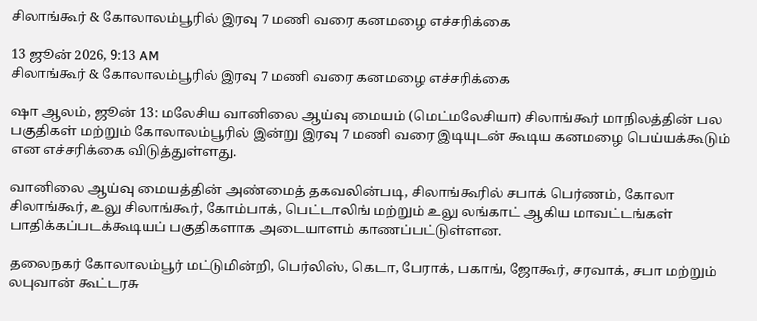சிலாங்கூர் & கோலாலம்பூரில் இரவு 7 மணி வரை கனமழை எச்சரிக்கை

13 ஜூன் 2026, 9:13 AM
சிலாங்கூர் & கோலாலம்பூரில் இரவு 7 மணி வரை கனமழை எச்சரிக்கை

ஷா ஆலம், ஜூன் 13: மலேசிய வானிலை ஆய்வு மையம் (மெட்மலேசியா) சிலாங்கூர் மாநிலத்தின் பல பகுதிகள் மற்றும் கோலாலம்பூரில் இன்று இரவு 7 மணி வரை இடியுடன் கூடிய கனமழை பெய்யக்கூடும் என எச்சரிக்கை விடுத்துள்ளது.

வானிலை ஆய்வு மையத்தின் அண்மைத் தகவலின்படி, சிலாங்கூரில் சபாக் பெர்ணம், கோலா சிலாங்கூர், உலு சிலாங்கூர், கோம்பாக், பெட்டாலிங் மற்றும் உலு லங்காட் ஆகிய மாவட்டங்கள் பாதிக்கப்படக்கூடியப் பகுதிகளாக அடையாளம் காணப்பட்டுள்ளன.

தலைநகர் கோலாலம்பூர் மட்டுமின்றி, பெர்லிஸ், கெடா, பேராக், பகாங், ஜோகூர், சரவாக், சபா மற்றும் லபுவான் கூட்டரசு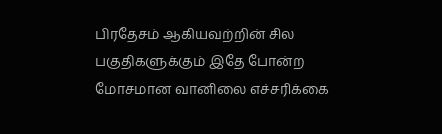பிரதேசம் ஆகியவற்றின் சில பகுதிகளுக்கும் இதே போன்ற மோசமான வானிலை எச்சரிக்கை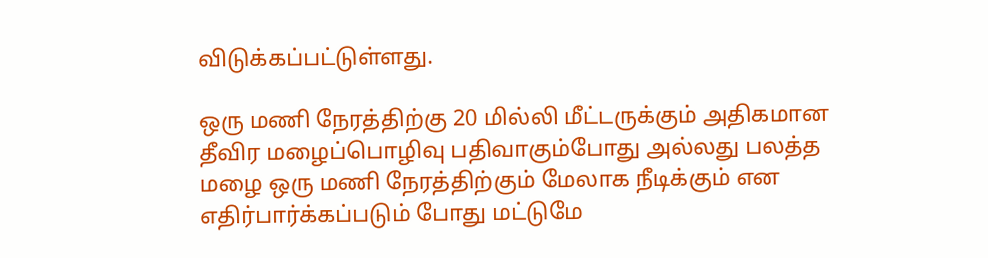விடுக்கப்பட்டுள்ளது.

ஒரு மணி நேரத்திற்கு 20 மில்லி மீட்டருக்கும் அதிகமான தீவிர மழைப்பொழிவு பதிவாகும்போது அல்லது பலத்த மழை ஒரு மணி நேரத்திற்கும் மேலாக நீடிக்கும் என எதிர்பார்க்கப்படும் போது மட்டுமே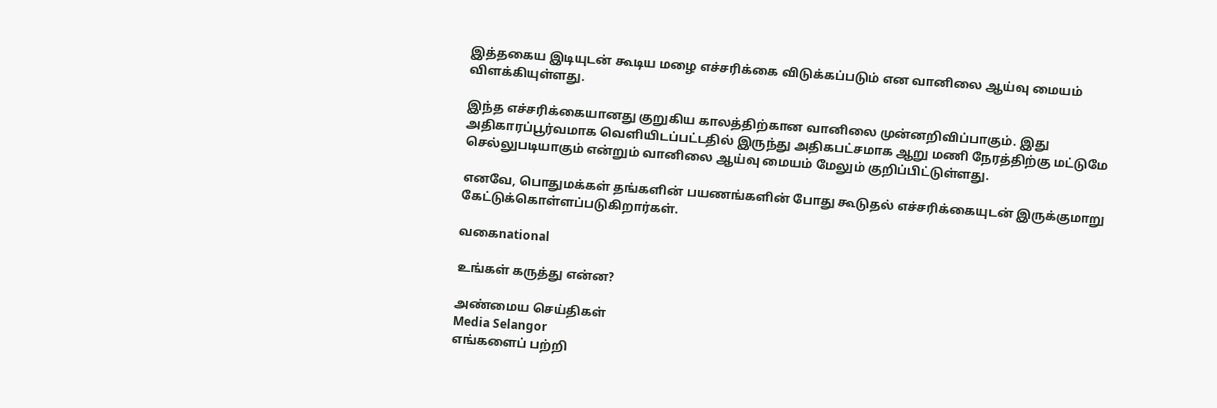இத்தகைய இடியுடன் கூடிய மழை எச்சரிக்கை விடுக்கப்படும் என வானிலை ஆய்வு மையம் விளக்கியுள்ளது.

இந்த எச்சரிக்கையானது குறுகிய காலத்திற்கான வானிலை முன்னறிவிப்பாகும். இது அதிகாரப்பூர்வமாக வெளியிடப்பட்டதில் இருந்து அதிகபட்சமாக ஆறு மணி நேரத்திற்கு மட்டுமே செல்லுபடியாகும் என்றும் வானிலை ஆய்வு மையம் மேலும் குறிப்பிட்டுள்ளது.

எனவே, பொதுமக்கள் தங்களின் பயணங்களின் போது கூடுதல் எச்சரிக்கையுடன் இருக்குமாறு கேட்டுக்கொள்ளப்படுகிறார்கள்.

வகைnational

உங்கள் கருத்து என்ன?

அண்மைய செய்திகள்
Media Selangor
எங்களைப் பற்றி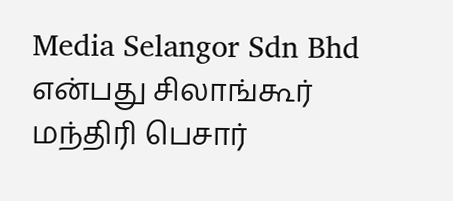Media Selangor Sdn Bhd என்பது சிலாங்கூர் மந்திரி பெசார்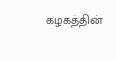கழகத்தின்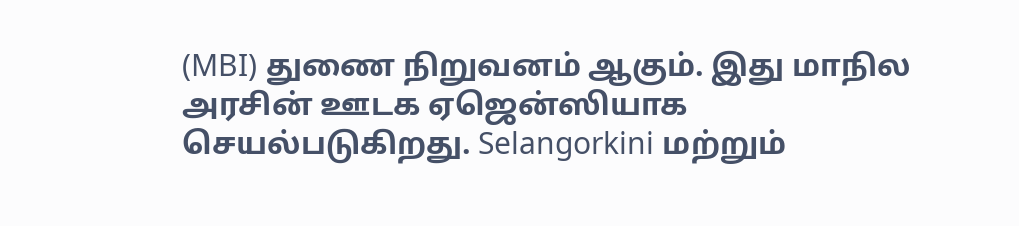(MBI) துணை நிறுவனம் ஆகும். இது மாநில அரசின் ஊடக ஏஜென்ஸியாக செயல்படுகிறது. Selangorkini மற்றும்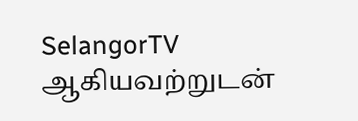SelangorTV ஆகியவற்றுடன்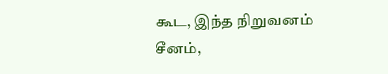கூட, இந்த நிறுவனம் சீனம்,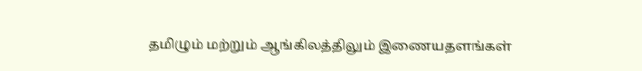தமிழும் மற்றும் ஆங்கிலத்திலும் இணையதளங்கள்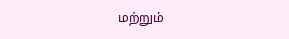மற்றும்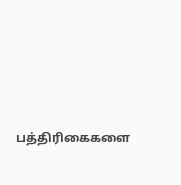பத்திரிகைகளை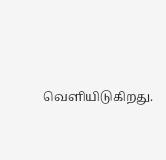வெளியிடுகிறது.